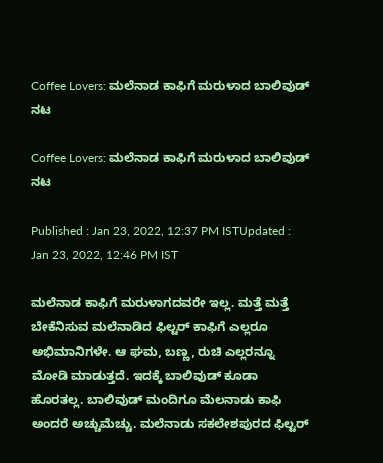Coffee Lovers: ಮಲೆನಾಡ ಕಾಫಿಗೆ ಮರುಳಾದ ಬಾಲಿವುಡ್ ನಟ

Coffee Lovers: ಮಲೆನಾಡ ಕಾಫಿಗೆ ಮರುಳಾದ ಬಾಲಿವುಡ್ ನಟ

Published : Jan 23, 2022, 12:37 PM ISTUpdated : Jan 23, 2022, 12:46 PM IST

ಮಲೆನಾಡ ಕಾಫಿಗೆ ಮರುಳಾಗದವರೇ ಇಲ್ಲ. ಮತ್ತೆ ಮತ್ತೆ ಬೇಕೆನಿಸುವ ಮಲೆನಾಡಿದ ಫಿಲ್ಟರ್ ಕಾಫಿಗೆ ಎಲ್ಲರೂ ಅಭಿಮಾನಿಗಳೇ. ಆ ಘಮ, ಬಣ್ಣ, ರುಚಿ ಎಲ್ಲರನ್ನೂ ಮೋಡಿ ಮಾಡುತ್ತದೆ. ಇದಕ್ಕೆ ಬಾಲಿವುಡ್ ಕೂಡಾ ಹೊರತಲ್ಲ. ಬಾಲಿವುಡ್ ಮಂದಿಗೂ ಮೆಲನಾಡು ಕಾಫಿ ಅಂದರೆ ಅಚ್ಚುಮೆಚ್ಚು. ಮಲೆನಾಡು ಸಕಲೇಶಪುರದ ಫಿಲ್ಟರ್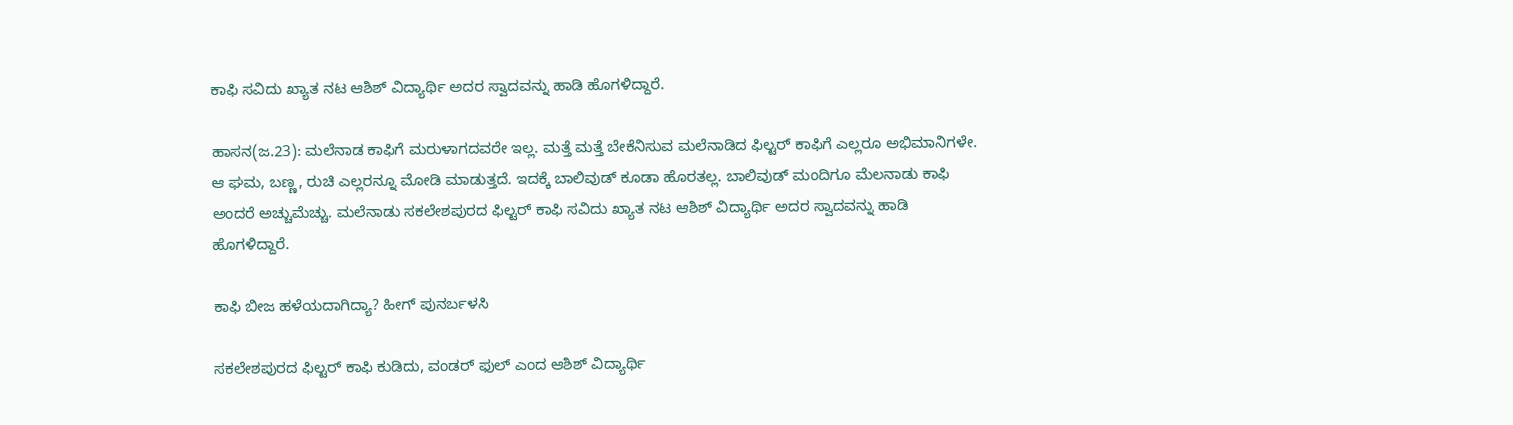ಕಾಫಿ ಸವಿದು ಖ್ಯಾತ ನಟ ಆಶಿಶ್ ವಿದ್ಯಾರ್ಥಿ ಅದರ ಸ್ವಾದವನ್ನು ಹಾಡಿ ಹೊಗಳಿದ್ದಾರೆ.

ಹಾಸನ(ಜ.23): ಮಲೆನಾಡ ಕಾಫಿಗೆ ಮರುಳಾಗದವರೇ ಇಲ್ಲ. ಮತ್ತೆ ಮತ್ತೆ ಬೇಕೆನಿಸುವ ಮಲೆನಾಡಿದ ಫಿಲ್ಟರ್ ಕಾಫಿಗೆ ಎಲ್ಲರೂ ಅಭಿಮಾನಿಗಳೇ. ಆ ಘಮ, ಬಣ್ಣ, ರುಚಿ ಎಲ್ಲರನ್ನೂ ಮೋಡಿ ಮಾಡುತ್ತದೆ. ಇದಕ್ಕೆ ಬಾಲಿವುಡ್ ಕೂಡಾ ಹೊರತಲ್ಲ. ಬಾಲಿವುಡ್ ಮಂದಿಗೂ ಮೆಲನಾಡು ಕಾಫಿ ಅಂದರೆ ಅಚ್ಚುಮೆಚ್ಚು. ಮಲೆನಾಡು ಸಕಲೇಶಪುರದ ಫಿಲ್ಟರ್ ಕಾಫಿ ಸವಿದು ಖ್ಯಾತ ನಟ ಆಶಿಶ್ ವಿದ್ಯಾರ್ಥಿ ಅದರ ಸ್ವಾದವನ್ನು ಹಾಡಿ ಹೊಗಳಿದ್ದಾರೆ.

ಕಾಫಿ ಬೀಜ ಹಳೆಯದಾಗಿದ್ಯಾ? ಹೀಗ್ ಪುನರ್ಬಳಸಿ

ಸಕಲೇಶಪುರದ ಫಿಲ್ಟರ್ ಕಾಫಿ ಕುಡಿದು, ವಂಡರ್ ಫುಲ್ ಎಂದ ಆಶಿಶ್ ವಿದ್ಯಾರ್ಥಿ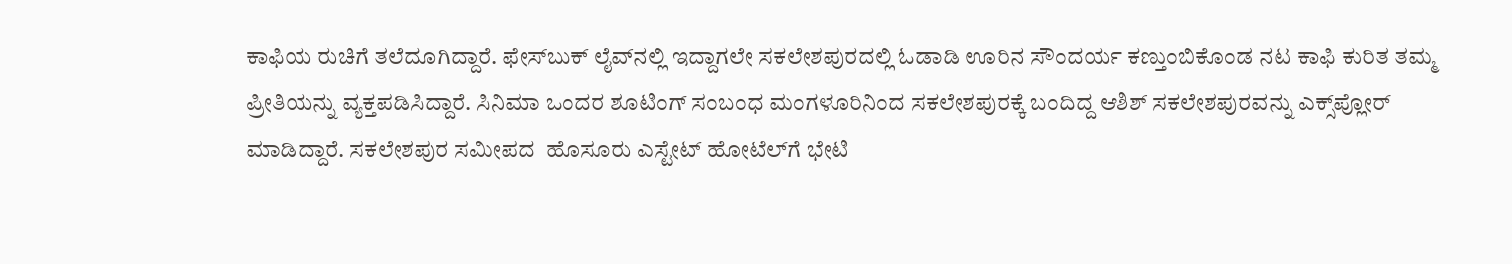ಕಾಫಿಯ ರುಚಿಗೆ ತಲೆದೂಗಿದ್ದಾರೆ. ಫೇಸ್‌ಬುಕ್ ಲೈವ್‌ನಲ್ಲಿ ಇದ್ದಾಗಲೇ ಸಕಲೇಶಪುರದಲ್ಲಿ ಓಡಾಡಿ ಊರಿನ ಸೌಂದರ್ಯ ಕಣ್ತುಂಬಿಕೊಂಡ ನಟ ಕಾಫಿ ಕುರಿತ ತಮ್ಮ ಪ್ರೀತಿಯನ್ನು ವ್ಯಕ್ತಪಡಿಸಿದ್ದಾರೆ. ಸಿನಿಮಾ ಒಂದರ ಶೂಟಿಂಗ್ ಸಂಬಂಧ ಮಂಗಳೂರಿನಿಂದ ಸಕಲೇಶಪುರಕ್ಕೆ ಬಂದಿದ್ದ ಆಶಿಶ್ ಸಕಲೇಶಪುರವನ್ನು ಎಕ್ಸ್‌ಪ್ಲೋರ್ ಮಾಡಿದ್ದಾರೆ. ಸಕಲೇಶಪುರ ಸಮೀಪದ  ಹೊಸೂರು ಎಸ್ಟೇಟ್‌ ಹೋಟೆಲ್‌ಗೆ ಭೇಟಿ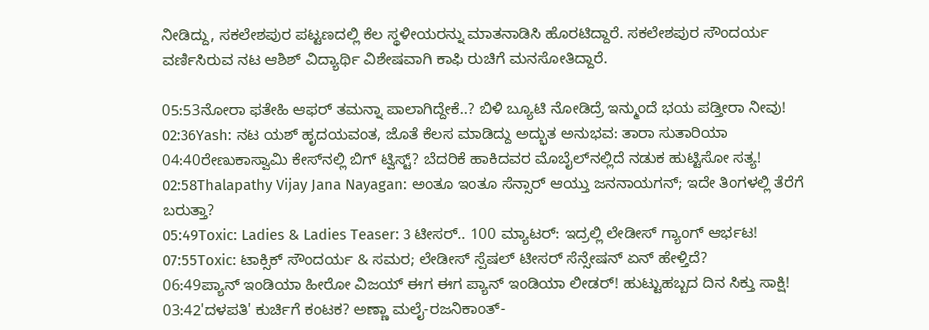ನೀಡಿದ್ದು, ಸಕಲೇಶಪುರ ಪಟ್ಟಣದಲ್ಲಿ ಕೆಲ ಸ್ಥಳೀಯರನ್ನು ಮಾತನಾಡಿಸಿ ಹೊರಟಿದ್ದಾರೆ. ಸಕಲೇಶಪುರ ಸೌಂದರ್ಯ ವರ್ಣಿಸಿರುವ ನಟ ಆಶಿಶ್ ವಿದ್ಯಾರ್ಥಿ ವಿಶೇಷವಾಗಿ ಕಾಫಿ ರುಚಿಗೆ ಮನಸೋತಿದ್ದಾರೆ.

05:53ನೋರಾ ಫತೇಹಿ ಆಫರ್ ತಮನ್ನಾ ಪಾಲಾಗಿದ್ದೇಕೆ..? ಬಿಳಿ ಬ್ಯೂಟಿ ನೋಡಿದ್ರೆ ಇನ್ಮುಂದೆ ಭಯ ಪಡ್ತೀರಾ ನೀವು!
02:36Yash: ನಟ ಯಶ್ ಹೃದಯವಂತ, ಜೊತೆ ಕೆಲಸ ಮಾಡಿದ್ದು ಅದ್ಭುತ ಅನುಭವ: ತಾರಾ ಸುತಾರಿಯಾ
04:40ರೇಣುಕಾಸ್ವಾಮಿ ಕೇಸ್‌ನಲ್ಲಿ ಬಿಗ್ ಟ್ವಿಸ್ಟ್? ಬೆದರಿಕೆ ಹಾಕಿದವರ ಮೊಬೈಲ್‌ನಲ್ಲಿದೆ ನಡುಕ ಹುಟ್ಟಿಸೋ ಸತ್ಯ!
02:58Thalapathy Vijay Jana Nayagan: ಅಂತೂ ಇಂತೂ ಸೆನ್ಸಾರ್ ಆಯ್ತು ಜನನಾಯಗನ್; ಇದೇ ತಿಂಗಳಲ್ಲಿ ತೆರೆಗೆ ಬರುತ್ತಾ?
05:49Toxic: Ladies & Ladies Teaser: 3 ಟೀಸರ್.. 100 ಮ್ಯಾಟರ್: ಇದ್ರಲ್ಲಿ ಲೇಡೀಸ್ ಗ್ಯಾಂಗ್ ಆರ್ಭಟ!
07:55Toxic: ಟಾಕ್ಸಿಕ್ ಸೌಂದರ್ಯ & ಸಮರ; ಲೇಡೀಸ್ ಸ್ಪೆಷಲ್ ಟೀಸರ್ ಸೆನ್ಸೇಷನ್‌ ಏನ್ ಹೇಳ್ತಿದೆ?
06:49ಪ್ಯಾನ್ ಇಂಡಿಯಾ ಹೀರೋ ವಿಜಯ್ ಈಗ ಈಗ ಪ್ಯಾನ್ ಇಂಡಿಯಾ ಲೀಡರ್! ಹುಟ್ಟುಹಬ್ಬದ ದಿನ ಸಿಕ್ತು ಸಾಕ್ಷಿ!
03:42'ದಳಪತಿ' ಕುರ್ಚಿಗೆ ಕಂಟಕ? ಅಣ್ಣಾ ಮಲೈ-ರಜನಿಕಾಂತ್-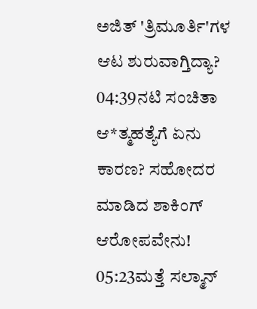ಅಜಿತ್ 'ತ್ರಿಮೂರ್ತಿ'ಗಳ ಆಟ ಶುರುವಾಗ್ತಿದ್ಯಾ?
04:39ನಟಿ ಸಂಚಿತಾ ಆ*ತ್ಮಹತ್ಯೆಗೆ ಏನು ಕಾರಣ? ಸಹೋದರ ಮಾಡಿದ ಶಾಕಿಂಗ್ ಆರೋಪವೇನು!
05:23ಮತ್ತೆ ಸಲ್ಮಾನ್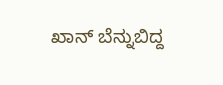ಖಾನ್ ಬೆನ್ನುಬಿದ್ದ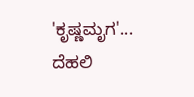'ಕೃಷ್ಣಮೃಗ'... ದೆಹಲಿ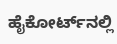ಹೈಕೋರ್ಟ್‌ನಲ್ಲಿ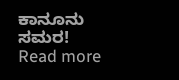ಕಾನೂನು ಸಮರ!
Read more